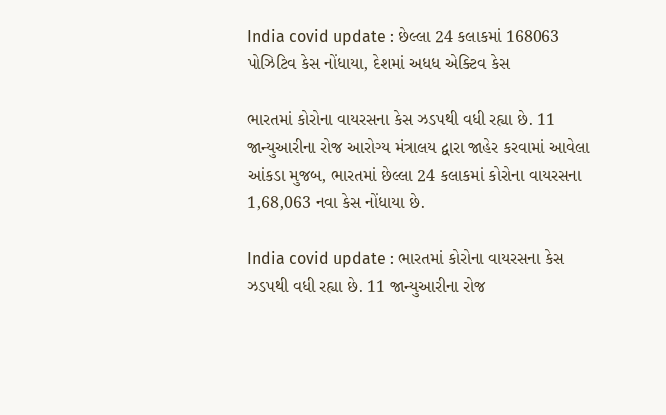India covid update : છેલ્લા 24 કલાકમાં 168063 પોઝિટિવ કેસ નોંધાયા, દેશમાં અધધ એક્ટિવ કેસ

ભારતમાં કોરોના વાયરસના કેસ ઝડપથી વધી રહ્યા છે. 11 જાન્યુઆરીના રોજ આરોગ્ય મંત્રાલય દ્વારા જાહેર કરવામાં આવેલા આંકડા મુજબ, ભારતમાં છેલ્લા 24 કલાકમાં કોરોના વાયરસના 1,68,063 નવા કેસ નોંધાયા છે.

India covid update : ભારતમાં કોરોના વાયરસના કેસ ઝડપથી વધી રહ્યા છે. 11 જાન્યુઆરીના રોજ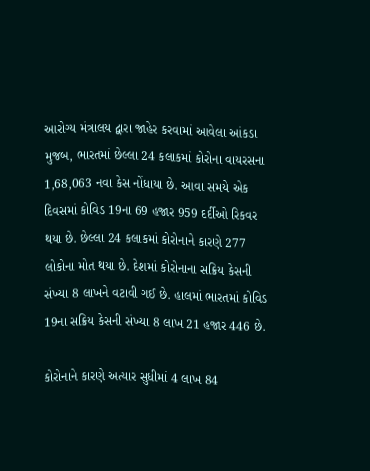આરોગ્ય મંત્રાલય દ્વારા જાહેર કરવામાં આવેલા આંકડા મુજબ, ભારતમાં છેલ્લા 24 કલાકમાં કોરોના વાયરસના 1,68,063 નવા કેસ નોંધાયા છે. આવા સમયે એક દિવસમાં કોવિડ 19ના 69 હજાર 959 દર્દીઓ રિકવર થયા છે. છેલ્લા 24 કલાકમાં કોરોનાને કારણે 277 લોકોના મોત થયા છે. દેશમાં કોરોનાના સક્રિય કેસની સંખ્યા 8 લાખને વટાવી ગઈ છે. હાલમાં ભારતમાં કોવિડ 19ના સક્રિય કેસની સંખ્યા 8 લાખ 21 હજાર 446 છે.

કોરોનાને કારણે અત્યાર સુધીમાં 4 લાખ 84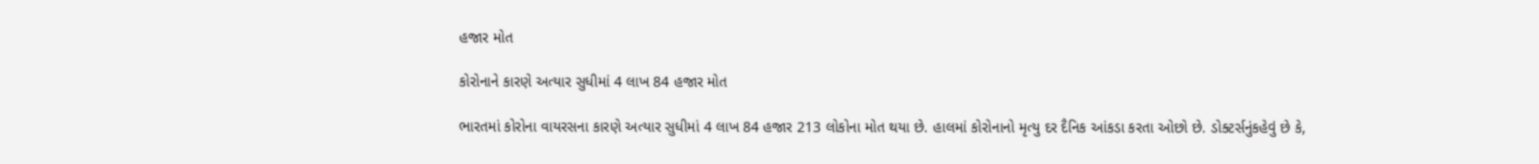હજાર મોત

કોરોનાને કારણે અત્યાર સુધીમાં 4 લાખ 84 હજાર મોત

ભારતમાં કોરોના વાયરસના કારણે અત્યાર સુધીમાં 4 લાખ 84 હજાર 213 લોકોના મોત થયા છે. હાલમાં કોરોનાનો મૃત્યુ દર દૈનિક આંકડા કરતા ઓછો છે. ડોક્ટર્સનુંકહેવું છે કે,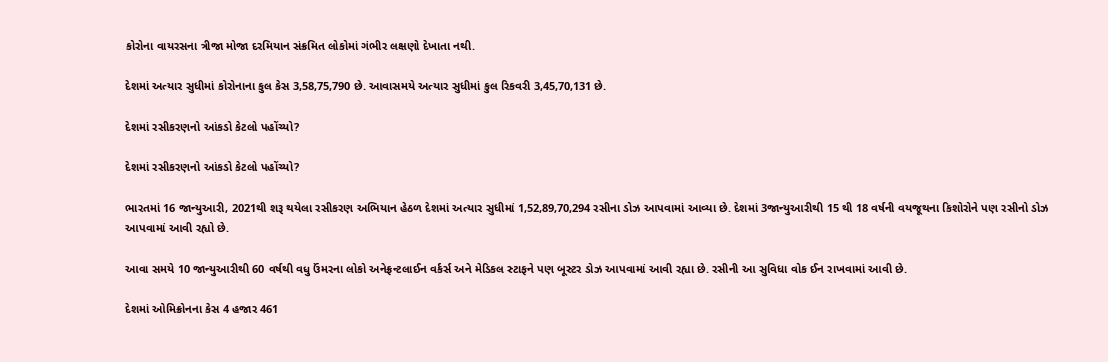કોરોના વાયરસના ત્રીજા મોજા દરમિયાન સંક્રમિત લોકોમાં ગંભીર લક્ષણો દેખાતા નથી.

દેશમાં અત્યાર સુધીમાં કોરોનાના કુલ કેસ 3,58,75,790 છે. આવાસમયે અત્યાર સુધીમાં કુલ રિકવરી 3,45,70,131 છે.

દેશમાં રસીકરણનો આંકડો કેટલો પહોંચ્યો?

દેશમાં રસીકરણનો આંકડો કેટલો પહોંચ્યો?

ભારતમાં 16 જાન્યુઆરી, 2021થી શરૂ થયેલા રસીકરણ અભિયાન હેઠળ દેશમાં અત્યાર સુધીમાં 1,52,89,70,294 રસીના ડોઝ આપવામાં આવ્યા છે. દેશમાં 3જાન્યુઆરીથી 15 થી 18 વર્ષની વયજૂથના કિશોરોને પણ રસીનો ડોઝ આપવામાં આવી રહ્યો છે.

આવા સમયે 10 જાન્યુઆરીથી 60 વર્ષથી વધુ ઉંમરના લોકો અનેફ્રન્ટલાઈન વર્કર્સ અને મેડિકલ સ્ટાફને પણ બૂસ્ટર ડોઝ આપવામાં આવી રહ્યા છે. રસીની આ સુવિધા વોક ઈન રાખવામાં આવી છે.

દેશમાં ઓમિક્રોનના કેસ 4 હજાર 461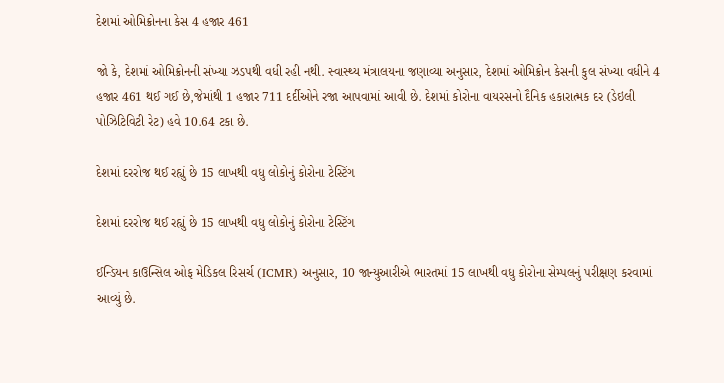દેશમાં ઓમિક્રોનના કેસ 4 હજાર 461

જો કે, દેશમાં ઓમિક્રોનની સંખ્યા ઝડપથી વધી રહી નથી. સ્વાસ્થ્ય મંત્રાલયના જણાવ્યા અનુસાર, દેશમાં ઓમિક્રોન કેસની કુલ સંખ્યા વધીને 4 હજાર 461 થઈ ગઈ છે,જેમાંથી 1 હજાર 711 દર્દીઓને રજા આપવામાં આવી છે. દેશમાં કોરોના વાયરસનો દૈનિક હકારાત્મક દર (ડેઇલી પોઝિટિવિટી રેટ) હવે 10.64 ટકા છે.

દેશમાં દરરોજ થઈ રહ્યું છે 15 લાખથી વધુ લોકોનું કોરોના ટેસ્ટિંગ

દેશમાં દરરોજ થઈ રહ્યું છે 15 લાખથી વધુ લોકોનું કોરોના ટેસ્ટિંગ

ઈન્ડિયન કાઉન્સિલ ઓફ મેડિકલ રિસર્ચ (ICMR) અનુસાર, 10 જાન્યુઆરીએ ભારતમાં 15 લાખથી વધુ કોરોના સેમ્પલનું પરીક્ષણ કરવામાં આવ્યું છે.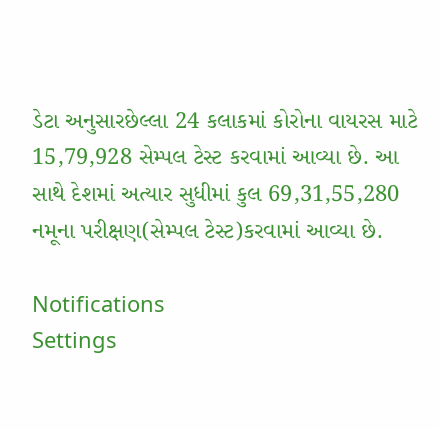ડેટા અનુસારછેલ્લા 24 કલાકમાં કોરોના વાયરસ માટે 15,79,928 સેમ્પલ ટેસ્ટ કરવામાં આવ્યા છે. આ સાથે દેશમાં અત્યાર સુધીમાં કુલ 69,31,55,280 નમૂના પરીક્ષણ(સેમ્પલ ટેસ્ટ)કરવામાં આવ્યા છે.

Notifications
Settings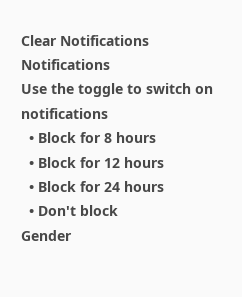Clear Notifications
Notifications
Use the toggle to switch on notifications
  • Block for 8 hours
  • Block for 12 hours
  • Block for 24 hours
  • Don't block
Gender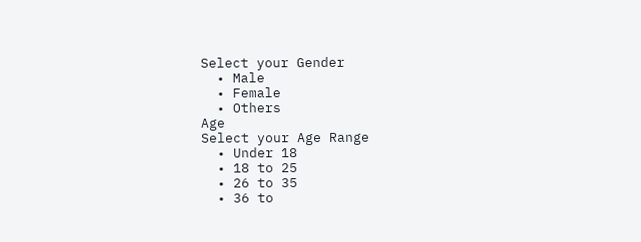Select your Gender
  • Male
  • Female
  • Others
Age
Select your Age Range
  • Under 18
  • 18 to 25
  • 26 to 35
  • 36 to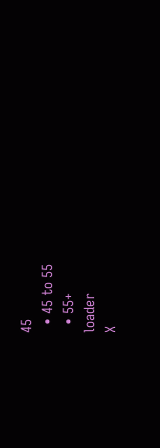45
  • 45 to 55
  • 55+
loader
X